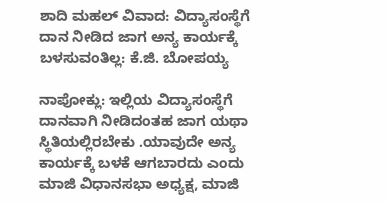ಶಾದಿ ಮಹಲ್ ವಿವಾದ: ವಿದ್ಯಾಸಂಸ್ಥೆಗೆ ದಾನ ನೀಡಿದ ಜಾಗ ಅನ್ಯ ಕಾರ್ಯಕ್ಕೆ ಬಳಸುವಂತಿಲ್ಲ: ಕೆ.ಜಿ. ಬೋಪಯ್ಯ

ನಾಪೋಕ್ಲು: ಇಲ್ಲಿಯ ವಿದ್ಯಾಸಂಸ್ಥೆಗೆ ದಾನವಾಗಿ ನೀಡಿದಂತಹ ಜಾಗ ಯಥಾ ಸ್ಥಿತಿಯಲ್ಲಿರಬೇಕು .ಯಾವುದೇ ಅನ್ಯ ಕಾರ್ಯಕ್ಕೆ ಬಳಕೆ ಆಗಬಾರದು ಎಂದು ಮಾಜಿ ವಿಧಾನಸಭಾ ಅಧ್ಯಕ್ಷ, ಮಾಜಿ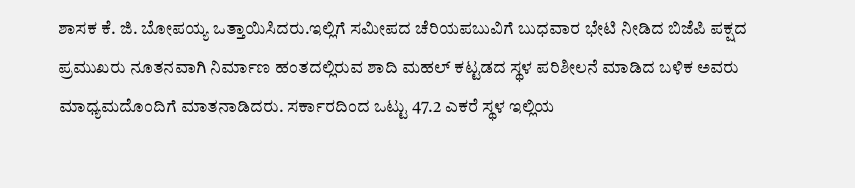ಶಾಸಕ ಕೆ. ಜಿ. ಬೋಪಯ್ಯ ಒತ್ತಾಯಿಸಿದರು.ಇಲ್ಲಿಗೆ ಸಮೀಪದ ಚೆರಿಯಪಬುವಿಗೆ ಬುಧವಾರ ಭೇಟಿ ನೀಡಿದ ಬಿಜೆಪಿ ಪಕ್ಷದ ಪ್ರಮುಖರು ನೂತನವಾಗಿ ನಿರ್ಮಾಣ ಹಂತದಲ್ಲಿರುವ ಶಾದಿ ಮಹಲ್ ಕಟ್ಟಡದ ಸ್ಥಳ ಪರಿಶೀಲನೆ ಮಾಡಿದ ಬಳಿಕ ಅವರು ಮಾಧ್ಯಮದೊಂದಿಗೆ ಮಾತನಾಡಿದರು. ಸರ್ಕಾರದಿಂದ ಒಟ್ಟು 47.2 ಎಕರೆ ಸ್ಥಳ ಇಲ್ಲಿಯ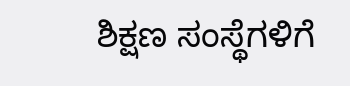ಶಿಕ್ಷಣ ಸಂಸ್ಥೆಗಳಿಗೆ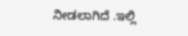ನೀಡಲಾಗಿದೆ .ಇಲ್ಲಿ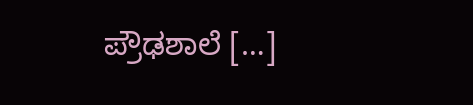ಪ್ರೌಢಶಾಲೆ […]